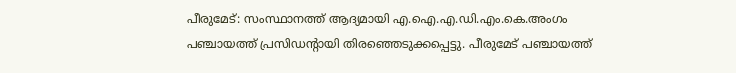പീരുമേട്: സംസ്ഥാനത്ത് ആദ്യമായി എ.ഐ.എ.ഡി.എം.കെ.അംഗം പഞ്ചായത്ത് പ്രസിഡന്റായി തിരഞ്ഞെടുക്കപ്പെട്ടു. പീരുമേട് പഞ്ചായത്ത്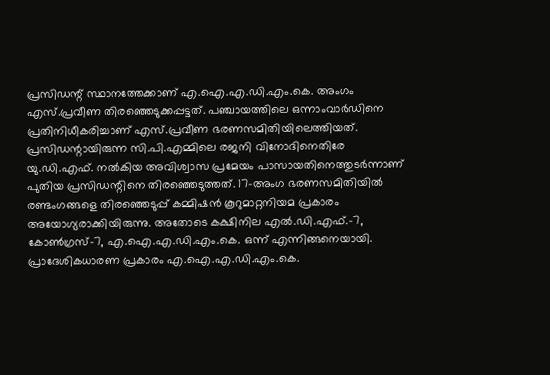പ്രസിഡന്റ് സ്ഥാനത്തേക്കാണ് എ.ഐ.എ.ഡി.എം.കെ. അംഗം എസ്.പ്രവീണ തിരഞ്ഞെടുക്കപ്പട്ടത്. പഞ്ചായത്തിലെ ഒന്നാംവാർഡിനെ പ്രതിനിധീകരിച്ചാണ് എസ്.പ്രവീണ ഭരണസമിതിയിലെത്തിയത്. പ്രസിഡന്റായിരുന്ന സി.പി.എമ്മിലെ രജനി വിനോദിനെതിരേ യു.ഡി.എഫ്. നൽകിയ അവിശ്വാസ പ്രമേയം പാസായതിനെത്തുടർന്നാണ് പുതിയ പ്രസിഡന്റിനെ തിരഞ്ഞെടുത്തത്. 17-അംഗ ഭരണസമിതിയിൽ രണ്ടംഗങ്ങളെ തിരഞ്ഞെടുപ്പ് കമ്മിഷൻ കൂറുമാറ്റനിയമ പ്രകാരം അയോഗ്യരാക്കിയിരുന്നു. അതോടെ കക്ഷിനില എൽ.ഡി.എഫ്.-7, കോൺഗ്രസ്-7, എ.ഐ.എ.ഡി.എം.കെ. ഒന്ന് എന്നിങ്ങനെയായി. പ്രാദേശികധാരണ പ്രകാരം എ.ഐ.എ.ഡി.എം.കെ.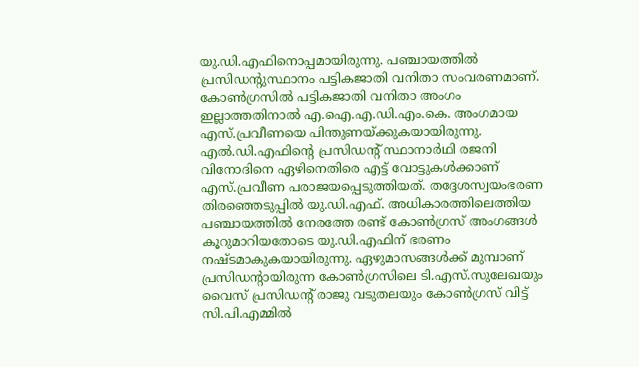യു.ഡി.എഫിനൊപ്പമായിരുന്നു. പഞ്ചായത്തിൽ പ്രസിഡന്റുസ്ഥാനം പട്ടികജാതി വനിതാ സംവരണമാണ്. കോൺഗ്രസിൽ പട്ടികജാതി വനിതാ അംഗം ഇല്ലാത്തതിനാൽ എ.ഐ.എ.ഡി.എം.കെ. അംഗമായ എസ്.പ്രവീണയെ പിന്തുണയ്ക്കുകയായിരുന്നു. എൽ.ഡി.എഫിന്റെ പ്രസിഡന്റ് സ്ഥാനാർഥി രജനി വിനോദിനെ ഏഴിനെതിരെ എട്ട് വോട്ടുകൾക്കാണ് എസ്.പ്രവീണ പരാജയപ്പെടുത്തിയത്. തദ്ദേശസ്വയംഭരണ തിരഞ്ഞെടുപ്പിൽ യു.ഡി.എഫ്. അധികാരത്തിലെത്തിയ പഞ്ചായത്തിൽ നേരത്തേ രണ്ട് കോൺഗ്രസ് അംഗങ്ങൾ കൂറുമാറിയതോടെ യു.ഡി.എഫിന് ഭരണം നഷ്ടമാകുകയായിരുന്നു. ഏഴുമാസങ്ങൾക്ക് മുമ്പാണ് പ്രസിഡന്റായിരുന്ന കോൺഗ്രസിലെ ടി.എസ്.സുലേഖയും വൈസ് പ്രസിഡന്റ് രാജു വടുതലയും കോൺഗ്രസ് വിട്ട് സി.പി.എമ്മിൽ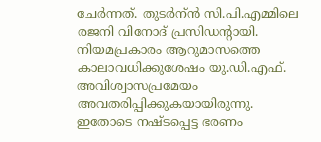ചേർന്നത്. തുടർന്ൻ സി.പി.എമ്മിലെ രജനി വിനോദ് പ്രസിഡന്റായി. നിയമപ്രകാരം ആറുമാസത്തെ കാലാവധിക്കുശേഷം യു.ഡി.എഫ്. അവിശ്വാസപ്രമേയം അവതരിപ്പിക്കുകയായിരുന്നു. ഇതോടെ നഷ്ടപ്പെട്ട ഭരണം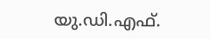യു.ഡി.എഫ്.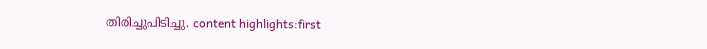തിരിച്ചുപിടിച്ചു. content highlights:first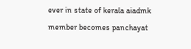ever in state of kerala aiadmk member becomes panchayat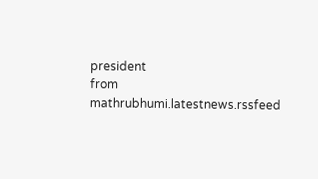president
from mathrubhumi.latestnews.rssfeed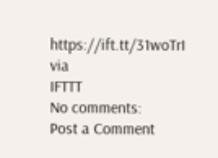https://ift.tt/31woTrI
via
IFTTT
No comments:
Post a Comment